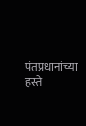पंतप्रधानांच्या हस्ते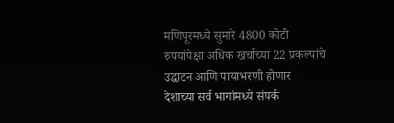मणिपूरमध्ये सुमारे 4800 कोटी रुपयांपेक्षा अधिक खर्चाच्या 22 प्रकल्पांचे उद्घाटन आणि पायाभरणी होणार
देशाच्या सर्व भागांमध्ये संपर्क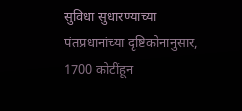सुविधा सुधारण्याच्या पंतप्रधानांच्या दृष्टिकोनानुसार, 1700 कोटींहून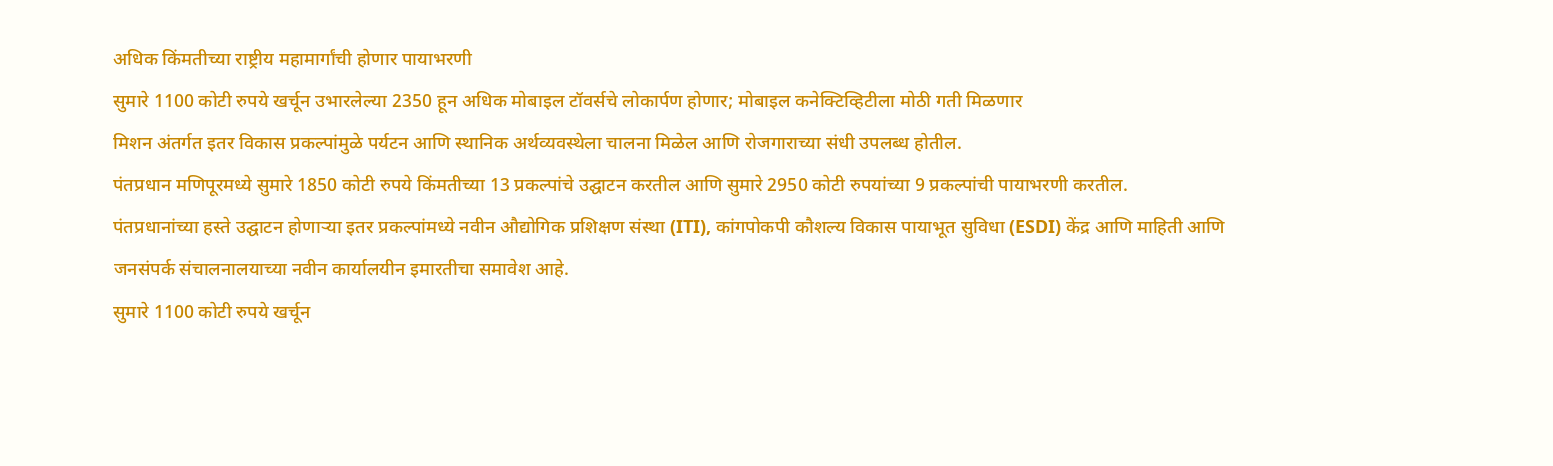अधिक किंमतीच्या राष्ट्रीय महामार्गांची होणार पायाभरणी
सुमारे 1100 कोटी रुपये खर्चून उभारलेल्या 2350 हून अधिक मोबाइल टॉवर्सचे लोकार्पण होणार; मोबाइल कनेक्टिव्हिटीला मोठी गती मिळणार
मिशन अंतर्गत इतर विकास प्रकल्पांमुळे पर्यटन आणि स्थानिक अर्थव्यवस्थेला चालना मिळेल आणि रोजगाराच्या संधी उपलब्ध होतील.
पंतप्रधान मणिपूरमध्ये सुमारे 1850 कोटी रुपये किंमतीच्या 13 प्रकल्पांचे उद्घाटन करतील आणि सुमारे 2950 कोटी रुपयांच्या 9 प्रकल्पांची पायाभरणी करतील.
पंतप्रधानांच्या हस्ते उद्घाटन होणार्‍या इतर प्रकल्पांमध्ये नवीन औद्योगिक प्रशिक्षण संस्था (ITI), कांगपोकपी कौशल्य विकास पायाभूत सुविधा (ESDI) केंद्र आणि माहिती आणि जनसंपर्क संचालनालयाच्या नवीन कार्यालयीन इमारतीचा समावेश आहे.
सुमारे 1100 कोटी रुपये खर्चून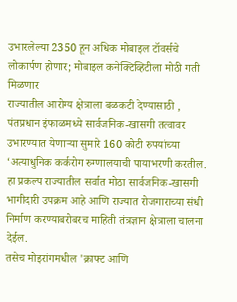उभारलेल्या 2350 हून अधिक मोबाइल टॉवर्सचे लोकार्पण होणार; मोबाइल कनेक्टिव्हिटीला मोठी गती मिळणार
राज्यातील आरोग्य क्षेत्राला बळकटी देण्यासाठी , पंतप्रधान इंफाळमध्ये सार्वजनिक-खासगी तत्वावर उभारण्यात येणाऱ्या सुमारे 160 कोटी रुपयांच्या ‘अत्याधुनिक कर्करोग रुग्णालयाची पायाभरणी करतील.
हा प्रकल्प राज्यातील सर्वात मोठा सार्वजनिक-खासगी भागीदारी उपक्रम आहे आणि राज्यात रोजगाराच्या संधी निर्माण करण्याबरोबरच माहिती तंत्रज्ञान क्षेत्राला चालना देईल.
तसेच मोइरांगमधील 'क्राफ्ट आणि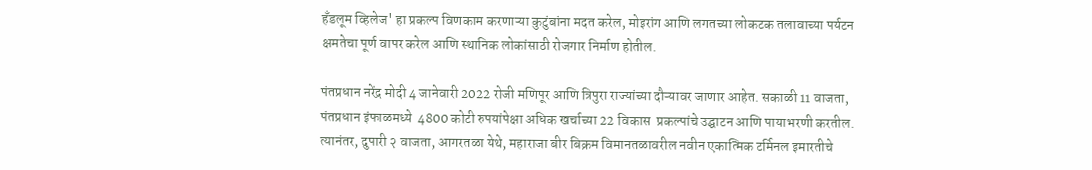हँडलूम व्हिलेज' हा प्रकल्प विणकाम करणाऱ्या कुटुंबांना मदत करेल, मोइरांग आणि लगतच्या लोकटक तलावाच्या पर्यटन क्षमतेचा पूर्ण वापर करेल आणि स्थानिक लोकांसाठी रोजगार निर्माण होतील.

पंतप्रधान नरेंद्र मोदी 4 जानेवारी 2022 रोजी मणिपूर आणि त्रिपुरा राज्यांच्या दौऱ्यावर जाणार आहेत. सकाळी 11 वाजता, पंतप्रधान इंफाळमध्ये  4800 कोटी रुपयांपेक्षा अधिक खर्चाच्या 22 विकास  प्रकल्पांचे उद्घाटन आणि पायाभरणी करतील. त्यानंतर, दुपारी २ वाजता, आगरतळा येथे, महाराजा बीर बिक्रम विमानतळावरील नवीन एकात्मिक टर्मिनल इमारतीचे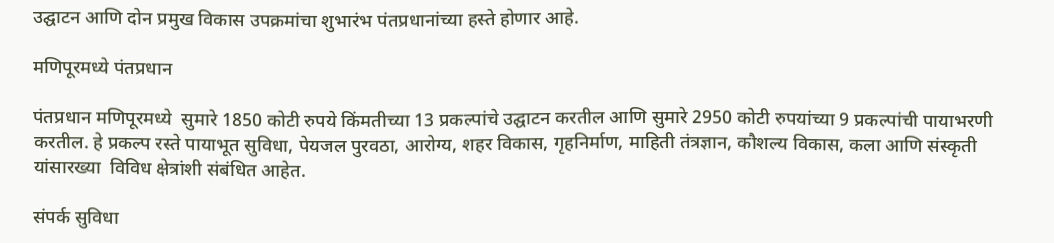उद्घाटन आणि दोन प्रमुख विकास उपक्रमांचा शुभारंभ पंतप्रधानांच्या हस्ते होणार आहे.

मणिपूरमध्ये पंतप्रधान

पंतप्रधान मणिपूरमध्ये  सुमारे 1850 कोटी रुपये किंमतीच्या 13 प्रकल्पांचे उद्घाटन करतील आणि सुमारे 2950 कोटी रुपयांच्या 9 प्रकल्पांची पायाभरणी करतील. हे प्रकल्प रस्ते पायाभूत सुविधा, पेयजल पुरवठा, आरोग्य, शहर विकास, गृहनिर्माण, माहिती तंत्रज्ञान, कौशल्य विकास, कला आणि संस्कृती यांसारख्या  विविध क्षेत्रांशी संबंधित आहेत.

संपर्क सुविधा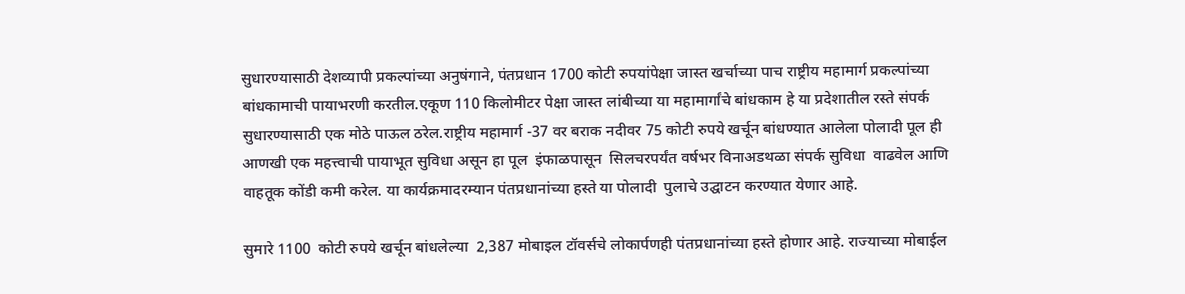सुधारण्यासाठी देशव्यापी प्रकल्पांच्या अनुषंगाने, पंतप्रधान 1700 कोटी रुपयांपेक्षा जास्त खर्चाच्या पाच राष्ट्रीय महामार्ग प्रकल्पांच्या बांधकामाची पायाभरणी करतील.एकूण 110 किलोमीटर पेक्षा जास्त लांबीच्या या महामार्गांचे बांधकाम हे या प्रदेशातील रस्ते संपर्क सुधारण्यासाठी एक मोठे पाऊल ठरेल.राष्ट्रीय महामार्ग -37 वर बराक नदीवर 75 कोटी रुपये खर्चून बांधण्यात आलेला पोलादी पूल ही आणखी एक महत्त्वाची पायाभूत सुविधा असून हा पूल  इंफाळपासून  सिलचरपर्यंत वर्षभर विनाअडथळा संपर्क सुविधा  वाढवेल आणि वाहतूक कोंडी कमी करेल. या कार्यक्रमादरम्यान पंतप्रधानांच्या हस्ते या पोलादी  पुलाचे उद्घाटन करण्यात येणार आहे.

सुमारे 1100  कोटी रुपये खर्चून बांधलेल्या  2,387 मोबाइल टॉवर्सचे लोकार्पणही पंतप्रधानांच्या हस्ते होणार आहे. राज्याच्या मोबाईल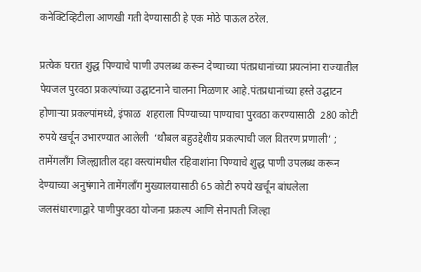कनेक्टिव्हिटीला आणखी गती देण्यासाठी हे एक मोठे पाऊल ठरेल.

प्रत्येक घरात शुद्ध पिण्याचे पाणी उपलब्ध करून देण्याच्या पंतप्रधानांच्या प्रयत्नांना राज्यातील पेयजल पुरवठा प्रकल्पांच्या उद्घाटनाने चालना मिळणार आहे.पंतप्रधानांच्या हस्ते उद्घाटन होणार्‍या प्रकल्पांमध्ये, इंफाळ  शहराला पिण्याच्या पाण्याचा पुरवठा करण्यासाठी  280 कोटी रुपये खर्चून उभारण्यात आलेली  ‘थौबल बहुउद्देशीय प्रकल्पाची जल वितरण प्रणाली’ ; तामेंगलाँग जिल्ह्यातील दहा वस्त्यांमधील रहिवाशांना पिण्याचे शुद्ध पाणी उपलब्ध करून देण्याच्या अनुषंगाने तामेंगलाँग मुख्यालयासाठी 65 कोटी रुपये खर्चून बांधलेला जलसंधारणाद्वारे पाणीपुरवठा योजना प्रकल्प आणि सेनापती जिल्हा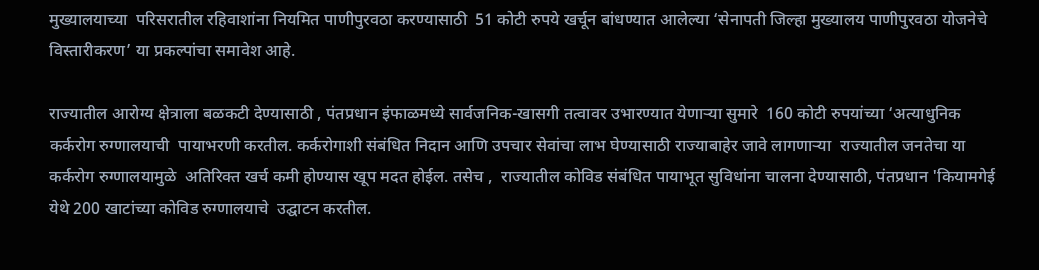मुख्यालयाच्या  परिसरातील रहिवाशांना नियमित पाणीपुरवठा करण्यासाठी  51 कोटी रुपये खर्चून बांधण्यात आलेल्या ‘सेनापती जिल्हा मुख्यालय पाणीपुरवठा योजनेचे विस्तारीकरण’ या प्रकल्पांचा समावेश आहे.

राज्यातील आरोग्य क्षेत्राला बळकटी देण्यासाठी , पंतप्रधान इंफाळमध्ये सार्वजनिक-खासगी तत्वावर उभारण्यात येणाऱ्या सुमारे  160 कोटी रुपयांच्या ‘अत्याधुनिक कर्करोग रुग्णालयाची  पायाभरणी करतील. कर्करोगाशी संबंधित निदान आणि उपचार सेवांचा लाभ घेण्यासाठी राज्याबाहेर जावे लागणाऱ्या  राज्यातील जनतेचा या कर्करोग रुग्णालयामुळे  अतिरिक्त खर्च कमी होण्यास खूप मदत होईल. तसेच ,  राज्यातील कोविड संबंधित पायाभूत सुविधांना चालना देण्यासाठी, पंतप्रधान 'कियामगेई येथे 200 खाटांच्या कोविड रुग्णालयाचे  उद्घाटन करतील.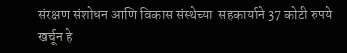संरक्षण संशोधन आणि विकास संस्थेच्या  सहकार्याने 37 कोटी रुपये खर्चून हे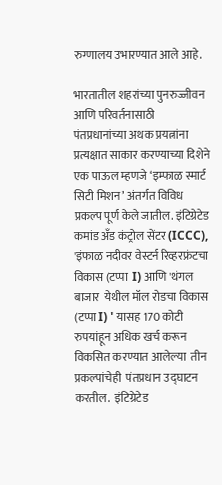रुग्णालय उभारण्यात आले आहे.

भारतातील शहरांच्या पुनरुज्जीवन आणि परिवर्तनासाठी पंतप्रधानांच्या अथक प्रयत्नांना प्रत्यक्षात साकार करण्याच्या दिशेने एक पाऊल म्हणजे ‘इम्फाळ स्मार्ट सिटी मिशन’ अंतर्गत विविध  प्रकल्प पूर्ण केले जातील. इंटिग्रेटेड कमांड अँड कंट्रोल सेंटर (ICCC), 'इंफाळ नदीवर वेस्टर्न रिव्हरफ्रंटचा विकास (टप्पा  I) आणि 'थंगल बाजार  येथील मॉल रोडचा विकास (टप्पा I) ' यासह 170 कोटी रुपयांहून अधिक खर्च करून विकसित करण्यात आलेल्या  तीन प्रकल्पांचेही  पंतप्रधान उद्घाटन करतील.  इंटिग्रेटेड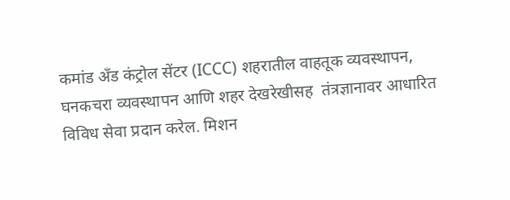कमांड अँड कंट्रोल सेंटर (ICCC) शहरातील वाहतूक व्यवस्थापन, घनकचरा व्यवस्थापन आणि शहर देखरेखीसह  तंत्रज्ञानावर आधारित विविध सेवा प्रदान करेल. मिशन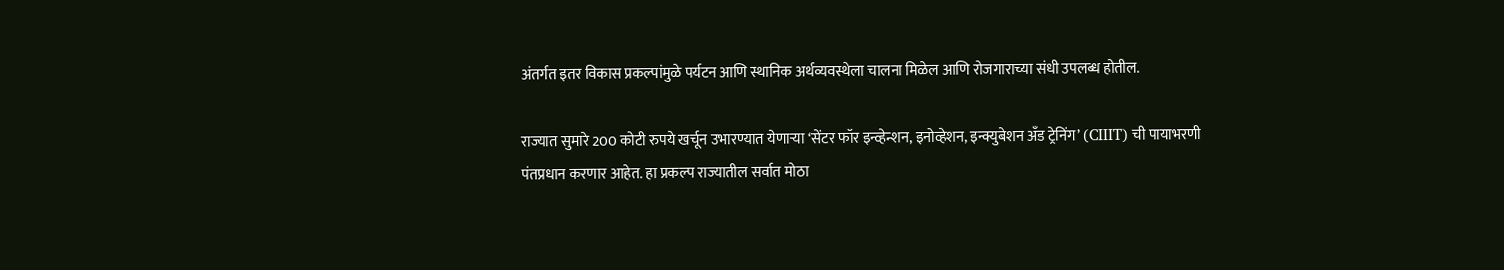अंतर्गत इतर विकास प्रकल्पांमुळे पर्यटन आणि स्थानिक अर्थव्यवस्थेला चालना मिळेल आणि रोजगाराच्या संधी उपलब्ध होतील.

राज्यात सुमारे 200 कोटी रुपये खर्चून उभारण्यात येणाऱ्या ‘सेंटर फॉर इन्व्हेन्शन, इनोव्हेशन, इन्क्युबेशन अँड ट्रेनिंग’ (CIIIT) ची पायाभरणी पंतप्रधान करणार आहेत. हा प्रकल्प राज्यातील सर्वात मोठा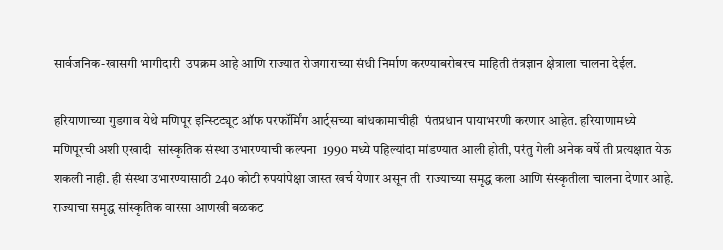सार्वजनिक-खासगी भागीदारी  उपक्रम आहे आणि राज्यात रोजगाराच्या संधी निर्माण करण्याबरोबरच माहिती तंत्रज्ञान क्षेत्राला चालना देईल.

हरियाणाच्या गुडगाव येथे मणिपूर इन्स्टिट्यूट ऑफ परफॉर्मिंग आर्ट्सच्या बांधकामाचीही  पंतप्रधान पायाभरणी करणार आहेत. हरियाणामध्ये  मणिपूरची अशी एखादी  सांस्कृतिक संस्था उभारण्याची कल्पना  1990 मध्ये पहिल्यांदा मांडण्यात आली होती, परंतु गेली अनेक वर्षे ती प्रत्यक्षात येऊ शकली नाही. ही संस्था उभारण्यासाठी 240 कोटी रुपयांपेक्षा जास्त खर्च येणार असून ती  राज्याच्या समृद्ध कला आणि संस्कृतीला चालना देणार आहे. राज्याचा समृद्ध सांस्कृतिक वारसा आणखी बळकट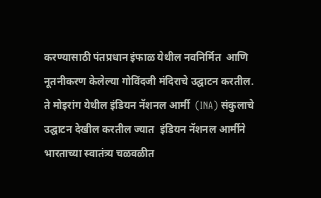करण्यासाठी पंतप्रधान इंफाळ येथील नवनिर्मित  आणि नूतनीकरण केलेल्या गोविंदजी मंदिराचे उद्घाटन करतील. ते मोइरांग येथील इंडियन नॅशनल आर्मी  (INA) संकुलाचे उद्घाटन देखील करतील ज्यात  इंडियन नॅशनल आर्मीने भारताच्या स्वातंत्र्य चळवळीत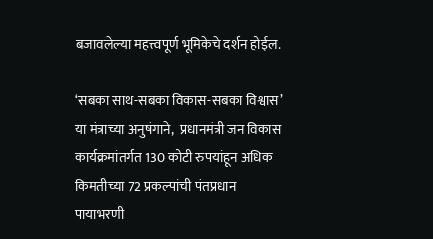बजावलेल्या महत्त्वपूर्ण भूमिकेचे दर्शन होईल.

‘सबका साथ-सबका विकास-सबका विश्वास’ या मंत्राच्या अनुषंगाने,  प्रधानमंत्री जन विकास कार्यक्रमांतर्गत 130 कोटी रुपयांहून अधिक किमतीच्या 72 प्रकल्पांची पंतप्रधान पायाभरणी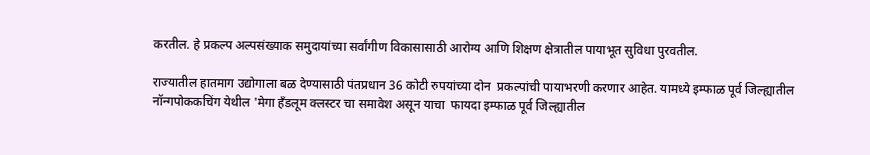करतील. हे प्रकल्प अल्पसंख्याक समुदायांच्या सर्वांगीण विकासासाठी आरोग्य आणि शिक्षण क्षेत्रातील पायाभूत सुविधा पुरवतील.

राज्यातील हातमाग उद्योगाला बळ देण्यासाठी पंतप्रधान 36 कोटी रुपयांच्या दोन  प्रकल्पांची पायाभरणी करणार आहेत. यामध्ये इम्फाळ पूर्व जिल्ह्यातील नॉन्गपोककचिंग येथील 'मेगा हँडलूम क्लस्टर चा समावेश असून याचा  फायदा इम्फाळ पूर्व जिल्ह्यातील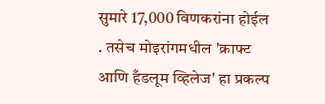सुमारे 17,000 विणकरांना होईल . तसेच मोइरांगमधील 'क्राफ्ट आणि हँडलूम व्हिलेज' हा प्रकल्प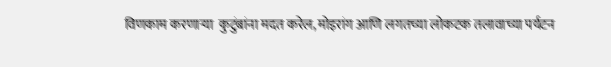विणकाम करणाऱ्या  कुटुंबांना मदत करेल, मोइरांग आणि लगतच्या लोकटक तलावाच्या पर्यटन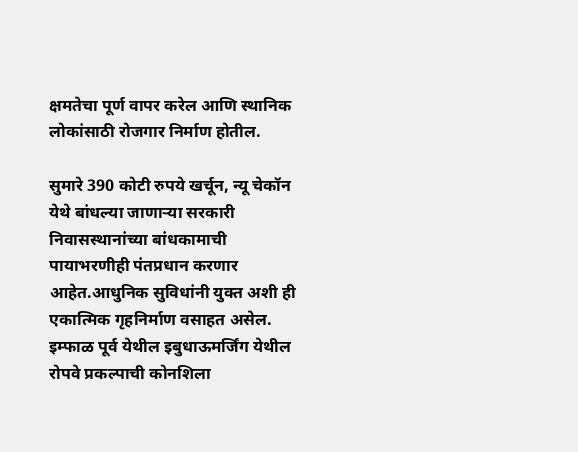क्षमतेचा पूर्ण वापर करेल आणि स्थानिक लोकांसाठी रोजगार निर्माण होतील.

सुमारे 390 कोटी रुपये खर्चून, न्यू चेकॉन येथे बांधल्या जाणार्‍या सरकारी निवासस्थानांच्या बांधकामाची पायाभरणीही पंतप्रधान करणार आहेत.आधुनिक सुविधांनी युक्त अशी ही एकात्मिक गृहनिर्माण वसाहत असेल.  इम्फाळ पूर्व येथील इबुधाऊमर्जिंग येथील रोपवे प्रकल्पाची कोनशिला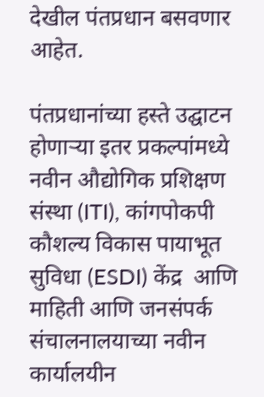देखील पंतप्रधान बसवणार आहेत.

पंतप्रधानांच्या हस्ते उद्घाटन होणार्‍या इतर प्रकल्पांमध्ये नवीन औद्योगिक प्रशिक्षण संस्था (ITI), कांगपोकपी कौशल्य विकास पायाभूत सुविधा (ESDI) केंद्र  आणि माहिती आणि जनसंपर्क संचालनालयाच्या नवीन कार्यालयीन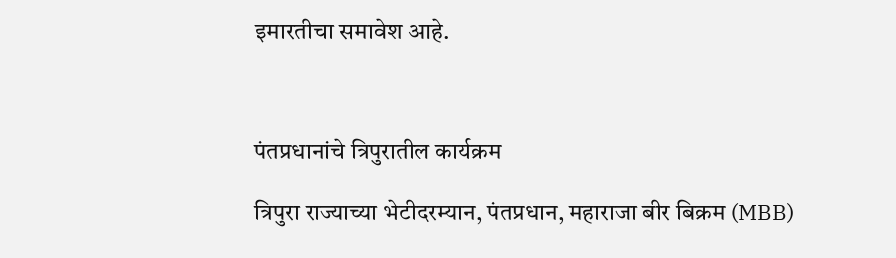इमारतीचा समावेश आहे.



पंतप्रधानांचे त्रिपुरातील कार्यक्रम

त्रिपुरा राज्याच्या भेटीदरम्यान, पंतप्रधान, महाराजा बीर बिक्रम (MBB)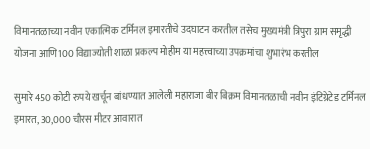विमानतळाच्या नवीन एकात्मिक टर्मिनल इमारतीचे उदघाटन करतील तसेच मुख्यमंत्री त्रिपुरा ग्राम समृद्धी योजना आणि100 विद्याज्योती शाळा प्रकल्प मोहीम या महत्त्वाच्या उपक्रमांचा शुभारंभ करतील

सुमारे 450 कोटी रुपये खर्चून बांधण्यात आलेली महाराजा बीर बिक्रम विमानतळाची नवीन इंटिग्रेटेड टर्मिनल इमारत, 30,000 चौरस मीटर आवारात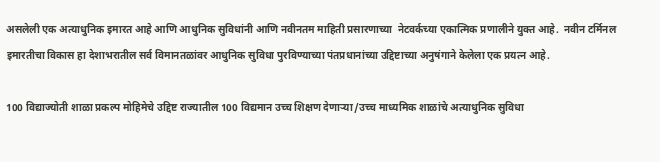असलेली एक अत्याधुनिक इमारत आहे आणि आधुनिक सुविधांनी आणि नवीनतम माहिती प्रसारणाच्या  नेटवर्कच्या एकात्मिक प्रणालीने युक्त आहे.  नवीन टर्मिनल इमारतीचा विकास हा देशाभरातील सर्व विमानतळांवर आधुनिक सुविधा पुरविण्याच्या पंतप्रधानांच्या उद्दिष्टाच्या अनुषंगाने केलेला एक प्रयत्न आहे.

100 विद्याज्योती शाळा प्रकल्प मोहिमेचे उद्दिष्ट राज्यातील 100 विद्यमान उच्च शिक्षण देणाऱ्या/उच्च माध्यमिक शाळांचे अत्याधुनिक सुविधा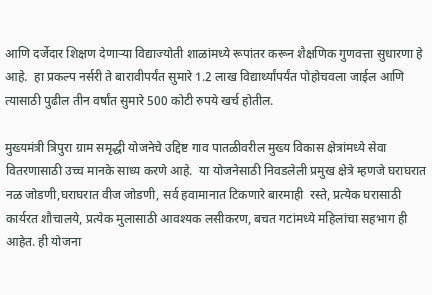आणि दर्जेदार शिक्षण देणाऱ्या विद्याज्योती शाळांमध्ये रूपांतर करून शैक्षणिक गुणवत्ता सुधारणा हे आहे.  हा प्रकल्प नर्सरी ते बारावीपर्यंत सुमारे 1.2 लाख विद्यार्थ्यांपर्यंत पोहोचवला जाईल आणि त्यासाठी पुढील तीन वर्षांत सुमारे 500 कोटी रुपये खर्च होतील.

मुख्यमंत्री त्रिपुरा ग्राम समृद्धी योजनेचे उद्दिष्ट गाव पातळीवरील मुख्य विकास क्षेत्रांमध्ये सेवा वितरणासाठी उच्च मानके साध्य करणे आहे.  या योजनेसाठी निवडलेली प्रमुख क्षेत्रे म्हणजे घराघरात नळ जोडणी,घराघरात वीज जोडणी, सर्व हवामानात टिकणारे बारमाही  रस्ते, प्रत्येक घरासाठी कार्यरत शौचालये, प्रत्येक मुलासाठी आवश्यक लसीकरण, बचत गटांमध्ये महिलांचा सहभाग ही आहेत. ही योजना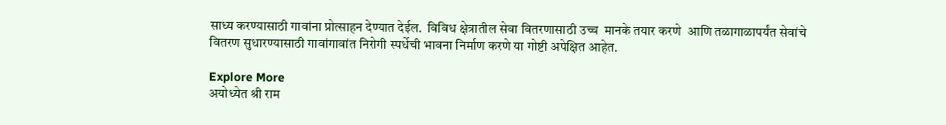साध्य करण्यासाठी गावांना प्रोत्साहन देण्यात देईल.  विविध क्षेत्रातील सेवा वितरणासाठी उच्च  मानके तयार करणे  आणि तळागाळापर्यंत सेवांचे  वितरण सुधारण्यासाठी गावांगावांत निरोगी स्पर्धेची भावना निर्माण करणे या गोष्टी अपेक्षित आहेत.

Explore More
अयोध्येत श्री राम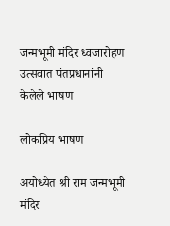जन्मभूमी मंदिर ध्वजारोहण उत्सवात पंतप्रधानांनी केलेले भाषण

लोकप्रिय भाषण

अयोध्येत श्री राम जन्मभूमी मंदिर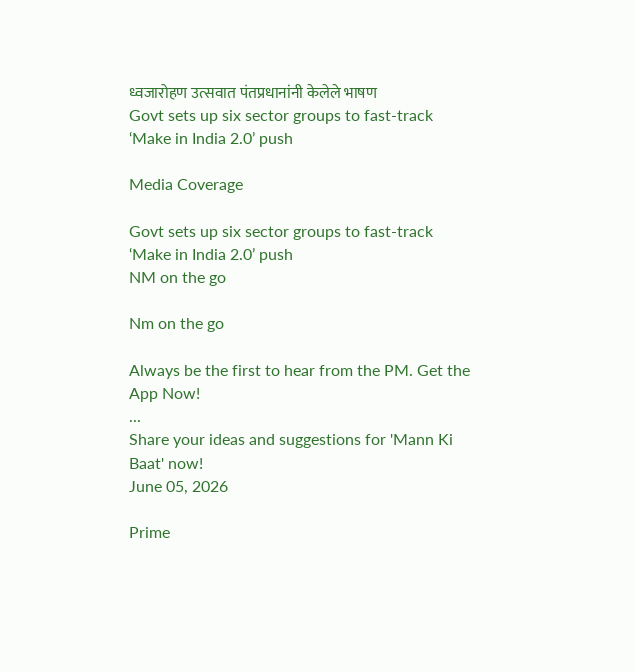ध्वजारोहण उत्सवात पंतप्रधानांनी केलेले भाषण
Govt sets up six sector groups to fast-track ‘Make in India 2.0’ push

Media Coverage

Govt sets up six sector groups to fast-track ‘Make in India 2.0’ push
NM on the go

Nm on the go

Always be the first to hear from the PM. Get the App Now!
...
Share your ideas and suggestions for 'Mann Ki Baat' now!
June 05, 2026

Prime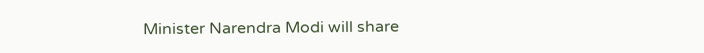Minister Narendra Modi will share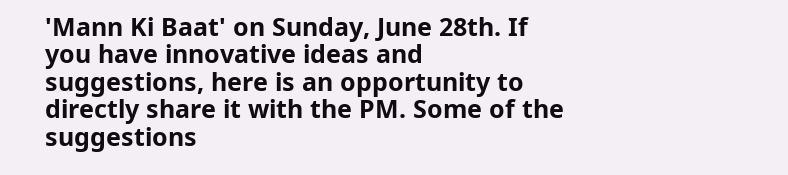'Mann Ki Baat' on Sunday, June 28th. If you have innovative ideas and suggestions, here is an opportunity to directly share it with the PM. Some of the suggestions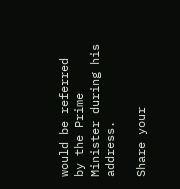would be referred by the Prime Minister during his address.

Share your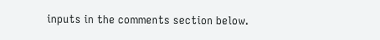inputs in the comments section below.